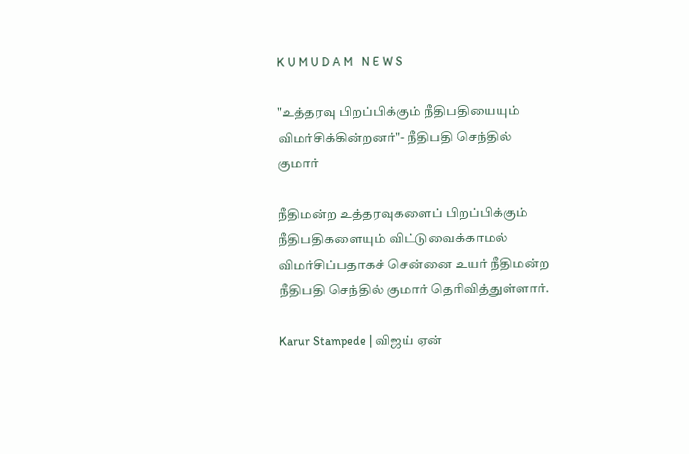K U M U D A M   N E W S

"உத்தரவு பிறப்பிக்கும் நீதிபதியையும் விமர்சிக்கின்றனர்"- நீதிபதி செந்தில் குமார்

நீதிமன்ற உத்தரவுகளைப் பிறப்பிக்கும் நீதிபதிகளையும் விட்டுவைக்காமல் விமர்சிப்பதாகச் சென்னை உயர் நீதிமன்ற நீதிபதி செந்தில் குமார் தெரிவித்துள்ளார்.

Karur Stampede | விஜய் ஏன்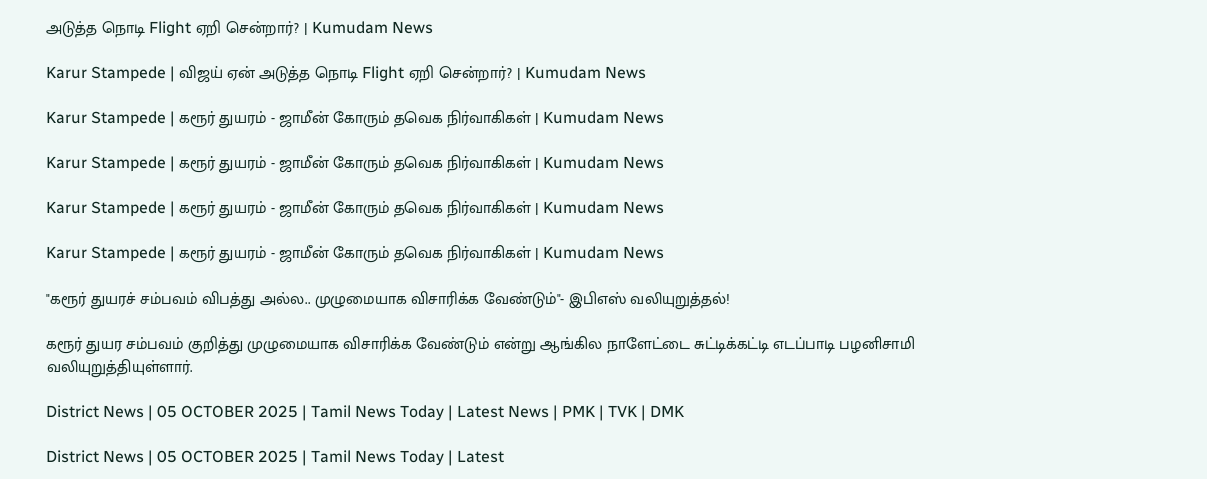அடுத்த நொடி Flight ஏறி சென்றார்? | Kumudam News

Karur Stampede | விஜய் ஏன் அடுத்த நொடி Flight ஏறி சென்றார்? | Kumudam News

Karur Stampede | கரூர் துயரம் - ஜாமீன் கோரும் தவெக நிர்வாகிகள் | Kumudam News

Karur Stampede | கரூர் துயரம் - ஜாமீன் கோரும் தவெக நிர்வாகிகள் | Kumudam News

Karur Stampede | கரூர் துயரம் - ஜாமீன் கோரும் தவெக நிர்வாகிகள் | Kumudam News

Karur Stampede | கரூர் துயரம் - ஜாமீன் கோரும் தவெக நிர்வாகிகள் | Kumudam News

"கரூர் துயரச் சம்பவம் விபத்து அல்ல.. முழுமையாக விசாரிக்க வேண்டும்"- இபிஎஸ் வலியுறுத்தல்!

கரூர் துயர சம்பவம் குறித்து முழுமையாக விசாரிக்க வேண்டும் என்று ஆங்கில நாளேட்டை சுட்டிக்கட்டி எடப்பாடி பழனிசாமி வலியுறுத்தியுள்ளார்.

District News | 05 OCTOBER 2025 | Tamil News Today | Latest News | PMK | TVK | DMK

District News | 05 OCTOBER 2025 | Tamil News Today | Latest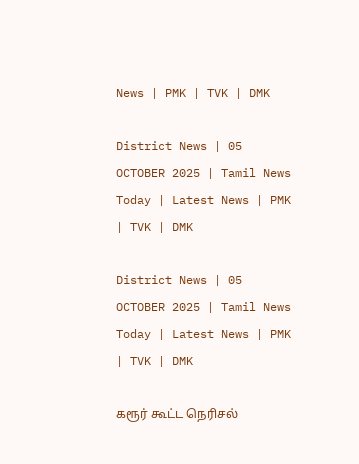News | PMK | TVK | DMK

District News | 05 OCTOBER 2025 | Tamil News Today | Latest News | PMK | TVK | DMK

District News | 05 OCTOBER 2025 | Tamil News Today | Latest News | PMK | TVK | DMK

கரூர் கூட்ட நெரிசல்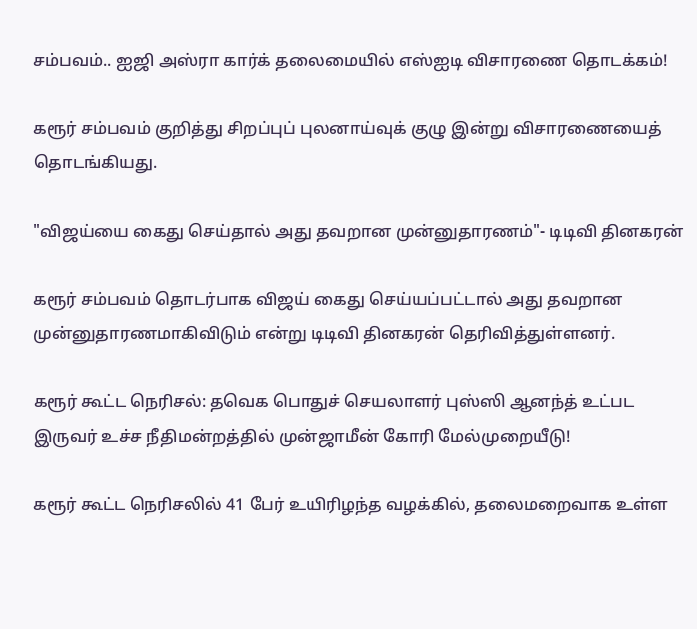சம்பவம்.. ஐஜி அஸ்ரா கார்க் தலைமையில் எஸ்ஐடி விசாரணை தொடக்கம்!

கரூர் சம்பவம் குறித்து சிறப்புப் புலனாய்வுக் குழு இன்று விசாரணையைத் தொடங்கியது.

"விஜய்யை கைது செய்தால் அது தவறான முன்னுதாரணம்"- டிடிவி தினகரன்

கரூர் சம்பவம் தொடர்பாக விஜய் கைது செய்யப்பட்டால் அது தவறான முன்னுதாரணமாகிவிடும் என்று டிடிவி தினகரன் தெரிவித்துள்ளனர்.

கரூர் கூட்ட நெரிசல்: தவெக பொதுச் செயலாளர் புஸ்ஸி ஆனந்த் உட்பட இருவர் உச்ச நீதிமன்றத்தில் முன்ஜாமீன் கோரி மேல்முறையீடு!

கரூர் கூட்ட நெரிசலில் 41 பேர் உயிரிழந்த வழக்கில், தலைமறைவாக உள்ள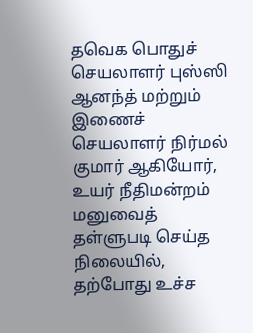தவெக பொதுச் செயலாளர் புஸ்ஸி ஆனந்த் மற்றும் இணைச் செயலாளர் நிர்மல் குமார் ஆகியோர், உயர் நீதிமன்றம் மனுவைத் தள்ளுபடி செய்த நிலையில், தற்போது உச்ச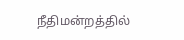நீதிமன்றத்தில்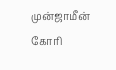முன்ஜாமீன் கோரி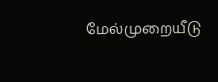மேல்முறையீடு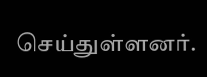செய்துள்ளனர்.